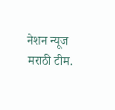नेशन न्यूज मराठी टीम.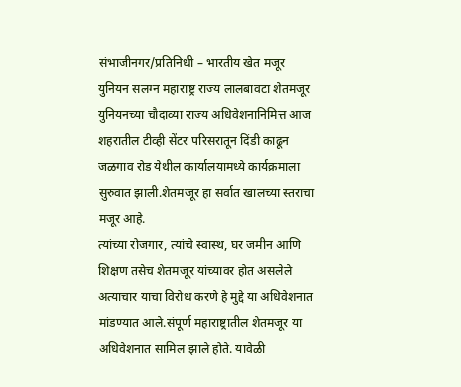संभाजीनगर/प्रतिनिधी – भारतीय खेत मजूर युनियन सलग्न महाराष्ट्र राज्य लालबावटा शेतमजूर युनियनच्या चौदाव्या राज्य अधिवेशनानिमित्त आज शहरातील टीव्ही सेंटर परिसरातून दिंडी काढून जळगाव रोड येथील कार्यालयामध्ये कार्यक्रमाला सुरुवात झाली.शेतमजूर हा सर्वात खालच्या स्तराचा मजूर आहे.
त्यांच्या रोजगार, त्यांचे स्वास्थ, घर जमीन आणि शिक्षण तसेच शेतमजूर यांच्यावर होत असलेले अत्याचार याचा विरोध करणे हे मुद्दे या अधिवेशनात मांडण्यात आले.संपूर्ण महाराष्ट्रातील शेतमजूर या अधिवेशनात सामिल झाले होते. यावेळी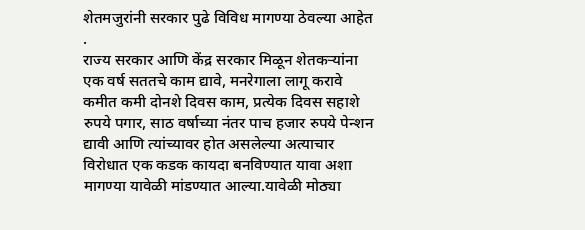शेतमजुरांनी सरकार पुढे विविध मागण्या ठेवल्या आहेत .
राज्य सरकार आणि केंद्र सरकार मिळून शेतकऱ्यांना एक वर्ष सततचे काम द्यावे, मनरेगाला लागू करावे कमीत कमी दोनशे दिवस काम, प्रत्येक दिवस सहाशे रुपये पगार, साठ वर्षाच्या नंतर पाच हजार रुपये पेन्शन द्यावी आणि त्यांच्यावर होत असलेल्या अत्याचार विरोधात एक कडक कायदा बनविण्यात यावा अशा मागण्या यावेळी मांडण्यात आल्या.यावेळी मोठ्या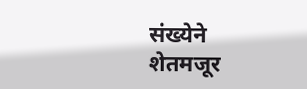संख्येने शेतमजूर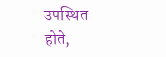उपस्थित होते,